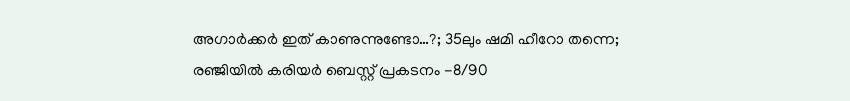അഗാർക്കർ ഇത് കാണുന്നുണ്ടോ…?; 35ലും ഷമി ഹീറോ തന്നെ; രഞ്ജിയിൽ കരിയർ ബെസ്റ്റ് പ്രകടനം -8/90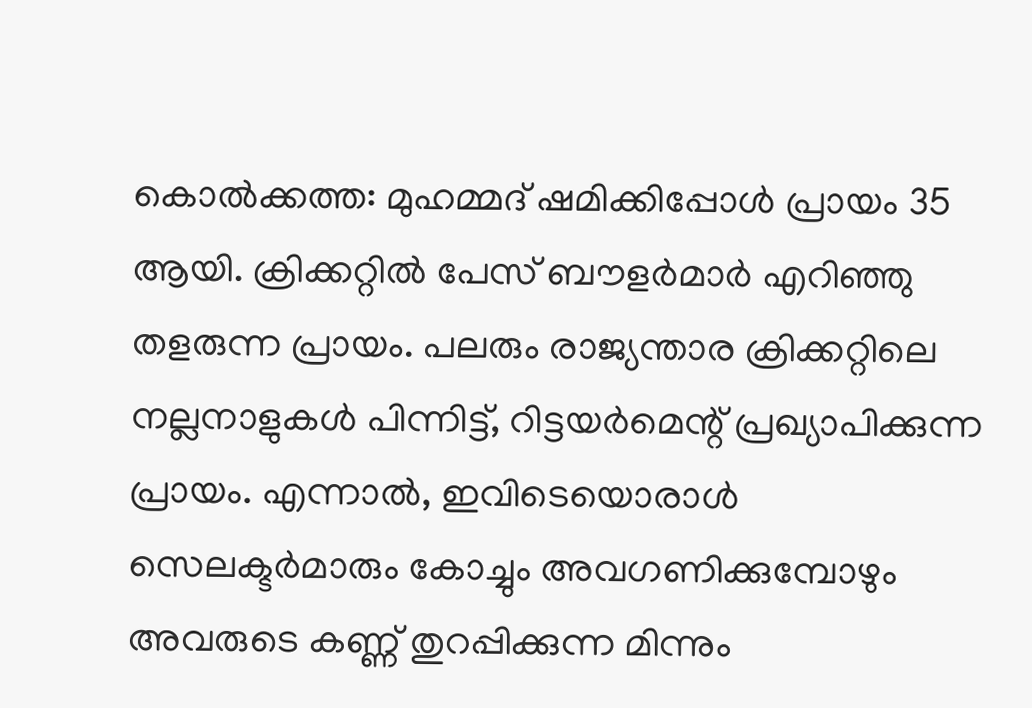കൊൽക്കത്ത: മുഹമ്മദ് ഷമിക്കിപ്പോൾ പ്രായം 35 ആയി. ക്രിക്കറ്റിൽ പേസ് ബൗളർമാർ എറിഞ്ഞു തളരുന്ന പ്രായം. പലരും രാജ്യന്താര ക്രിക്കറ്റിലെ നല്ലനാളുകൾ പിന്നിട്ട്, റിട്ടയർമെന്റ് പ്രഖ്യാപിക്കുന്ന പ്രായം. എന്നാൽ, ഇവിടെയൊരാൾ സെലക്ടർമാരും കോച്ചും അവഗണിക്കുമ്പോഴും അവരുടെ കണ്ണ് തുറപ്പിക്കുന്ന മിന്നും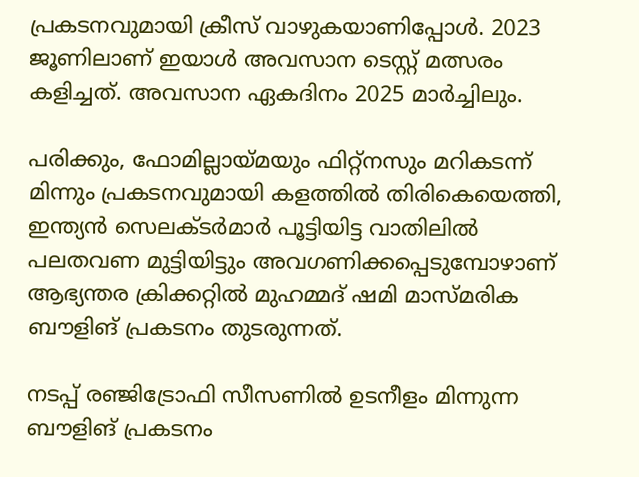പ്രകടനവുമായി ക്രീസ് വാഴുകയാണിപ്പോൾ. 2023 ജൂണിലാണ് ഇയാൾ അവസാന ടെസ്റ്റ് മത്സരം കളിച്ചത്. അവസാന ഏകദിനം 2025 മാർച്ചിലും.

പരിക്കും, ഫോമില്ലായ്മയും ഫിറ്റ്നസും മറികടന്ന് മിന്നും പ്രകടനവുമായി കളത്തിൽ തിരികെയെത്തി, ഇന്ത്യൻ സെലക്ടർമാർ പൂട്ടിയിട്ട വാതിലിൽ പലതവണ മുട്ടിയിട്ടും അവഗണിക്കപ്പെടുമ്പോഴാണ് ആഭ്യന്തര ക്രിക്കറ്റിൽ മുഹമ്മദ് ഷമി മാസ്മരിക ബൗളിങ് പ്രകടനം തുടരുന്നത്.

നടപ്പ് രഞ്ജിട്രോഫി സീസണിൽ ഉടനീളം മിന്നുന്ന ബൗളിങ് പ്രകടനം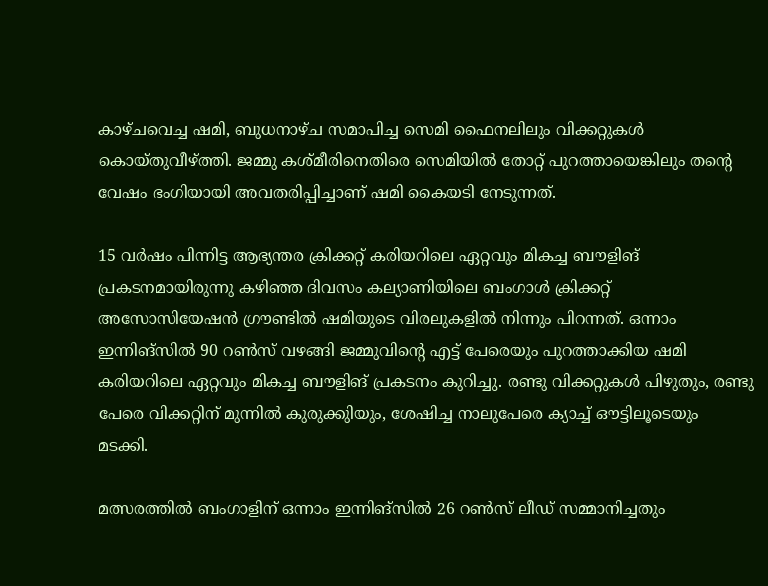കാഴ്ചവെച്ച ഷമി, ബുധനാഴ്ച സമാപിച്ച സെമി ഫൈനലിലും വിക്കറ്റുകൾ കൊയ്തുവീഴ്ത്തി. ജമ്മു കശ്മീരിനെതിരെ സെമിയിൽ തോറ്റ് പുറത്തായെങ്കിലും തന്റെ വേഷം ഭംഗിയായി അവതരിപ്പിച്ചാണ് ഷമി കൈയടി നേടുന്നത്.

15 വർഷം പിന്നിട്ട ആഭ്യന്തര ക്രിക്കറ്റ് കരിയറിലെ ഏറ്റവും മികച്ച ബൗളിങ് പ്രകടനമായിരുന്നു കഴിഞ്ഞ ദിവസം കല്യാണിയിലെ ബംഗാൾ ക്രിക്കറ്റ് അസോസിയേഷൻ ഗ്രൗണ്ടിൽ ഷമിയുടെ വിരലുകളിൽ നിന്നും പിറന്നത്. ഒന്നാം ഇന്നിങ്സിൽ 90 റൺസ് വഴങ്ങി ജമ്മുവിന്റെ എട്ട് പേരെയും പുറത്താക്കിയ ഷമി കരിയറിലെ ഏറ്റവും മികച്ച ബൗളിങ് പ്രകടനം കുറിച്ചു. രണ്ടു വിക്കറ്റുകൾ പിഴുതും, രണ്ടു പേരെ വിക്കറ്റിന് മുന്നിൽ കുരുക്കുിയും, ശേഷിച്ച നാലുപേരെ ക്യാച്ച് ഔട്ടിലൂടെയും മടക്കി.

മത്സരത്തിൽ ബംഗാളിന് ഒന്നാം ഇന്നിങ്സിൽ 26 റൺസ് ലീഡ് സമ്മാനിച്ചതും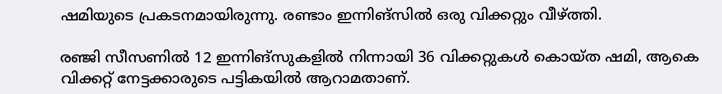ഷമിയുടെ പ്രകടനമായിരുന്നു. രണ്ടാം ഇന്നിങ്സിൽ ഒരു വിക്കറ്റും വീഴ്ത്തി.

രഞ്ജി സീസണിൽ 12 ഇന്നിങ്സുകളിൽ നിന്നായി 36 വിക്കറ്റുകൾ കൊയ്ത ഷമി, ആകെ വിക്കറ്റ് നേട്ടക്കാരുടെ പട്ടികയിൽ ആറാമതാണ്.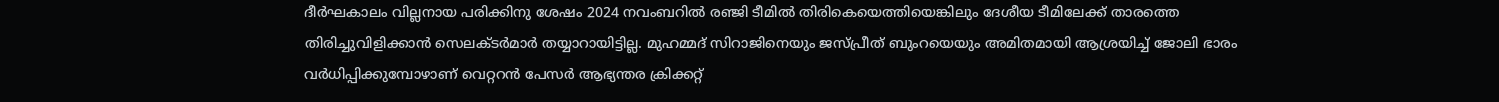ദീർഘകാലം വില്ലനായ പരിക്കിനു ശേഷം 2024 നവംബറിൽ രഞ്ജി ടീമിൽ തിരികെയെത്തിയെങ്കിലും ദേശീയ ടീമിലേക്ക് താരത്തെ തിരിച്ചുവിളിക്കാൻ സെലക്ടർമാർ തയ്യാറായിട്ടില്ല. മുഹമ്മദ് സിറാജിനെയും ജസ്പ്രീത് ബുംറയെയും അമിതമായി ആശ്രയിച്ച് ജോലി ഭാരം വർധിപ്പിക്കുമ്പോഴാണ് വെറ്ററൻ പേസർ ആഭ്യന്തര ക്രിക്കറ്റ്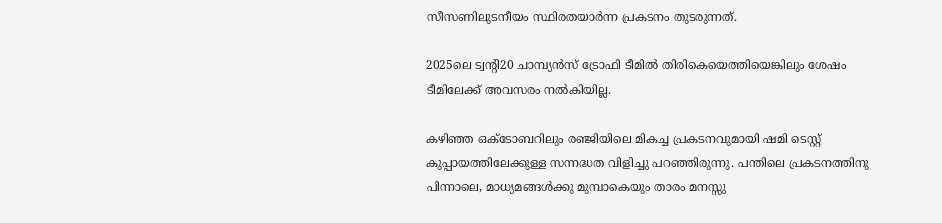സീസണിലുടനീയം സ്ഥിരതയാർന്ന പ്രകടനം തുടരുന്നത്.

2025ലെ ട്വന്റി20 ചാമ്പ്യൻസ് ട്രോഫി ടീമിൽ തിരികെയെത്തിയെങ്കിലും ശേഷം ടീമിലേക്ക് അവസരം നൽകിയില്ല.

കഴിഞ്ഞ ഒക്ടോബറിലും രഞ്ജിയിലെ മികച്ച പ്രകടനവുമായി ഷമി ടെസ്റ്റ് കുപ്പായത്തിലേക്കുള്ള സന്നദ്ധത വിളിച്ചു പറഞ്ഞിരുന്നു. പന്തിലെ പ്രകടനത്തിനു പിന്നാലെ, മാധ്യമങ്ങൾക്കു മുമ്പാകെയും താരം മനസ്സു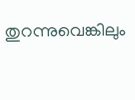തുറന്നുവെങ്കിലും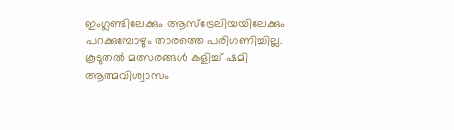ഇംഗ്ലണ്ടിലേക്കും ആസ്ട്രേലിയയിലേക്കും പറക്കുമ്പോഴും താരത്തെ പരിഗണിച്ചില്ല. കൂടുതൽ മത്സരങ്ങൾ കളിച്ച് ഷമി ആത്മവിശ്വാസം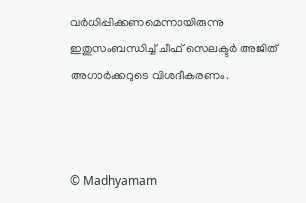വർധിപ്പിക്കണമെന്നായിരുന്നു ഇതുസംബന്ധിച്ച് ചീഫ് സെലക്ടർ അജിത് അഗാർക്കറുടെ വിശദീകരണം.



© Madhyamam